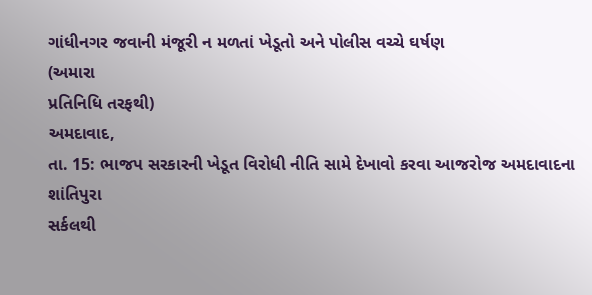ગાંધીનગર જવાની મંજૂરી ન મળતાં ખેડૂતો અને પોલીસ વચ્ચે ઘર્ષણ
(અમારા
પ્રતિનિધિ તરફથી)
અમદાવાદ,
તા. 15: ભાજપ સરકારની ખેડૂત વિરોધી નીતિ સામે દેખાવો કરવા આજરોજ અમદાવાદના શાંતિપુરા
સર્કલથી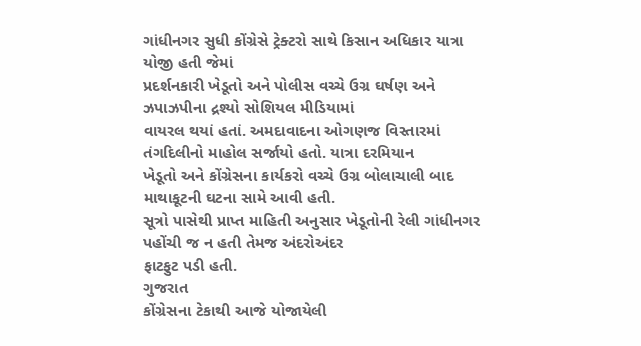ગાંધીનગર સુધી કોંગ્રેસે ટ્રેક્ટરો સાથે કિસાન અધિકાર યાત્રા યોજી હતી જેમાં
પ્રદર્શનકારી ખેડૂતો અને પોલીસ વચ્ચે ઉગ્ર ઘર્ષણ અને ઝપાઝપીના દ્રશ્યો સોશિયલ મીડિયામાં
વાયરલ થયાં હતાં. અમદાવાદના ઓગણજ વિસ્તારમાં તંગદિલીનો માહોલ સર્જાયો હતો. યાત્રા દરમિયાન
ખેડૂતો અને કોંગ્રેસના કાર્યકરો વચ્ચે ઉગ્ર બોલાચાલી બાદ માથાકૂટની ઘટના સામે આવી હતી.
સૂત્રો પાસેથી પ્રાપ્ત માહિતી અનુસાર ખેડૂતોની રેલી ગાંધીનગર પહોંચી જ ન હતી તેમજ અંદરોઅંદર
ફાટફુટ પડી હતી.
ગુજરાત
કોંગ્રેસના ટેકાથી આજે યોજાયેલી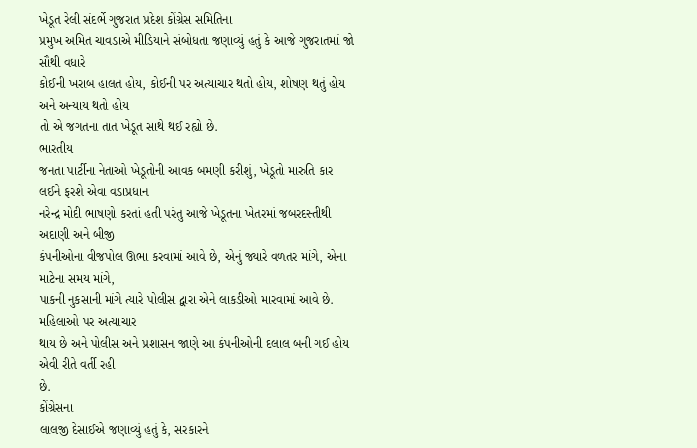ખેડૂત રેલી સંદર્ભે ગુજરાત પ્રદેશ કોંગ્રેસ સમિતિના
પ્રમુખ અમિત ચાવડાએ મીડિયાને સંબોધતા જણાવ્યું હતું કે આજે ગુજરાતમાં જો સૌથી વધારે
કોઈની ખરાબ હાલત હોય, કોઈની પર અત્યાચાર થતો હોય, શોષણ થતું હોય અને અન્યાય થતો હોય
તો એ જગતના તાત ખેડૂત સાથે થઈ રહ્યો છે.
ભારતીય
જનતા પાર્ટીના નેતાઓ ખેડૂતોની આવક બમણી કરીશું, ખેડૂતો મારુતિ કાર લઈને ફરશે એવા વડાપ્રધાન
નરેન્દ્ર મોદી ભાષણો કરતાં હતી પરંતુ આજે ખેડૂતના ખેતરમાં જબરદસ્તીથી અદાણી અને બીજી
કંપનીઓના વીજપોલ ઊભા કરવામાં આવે છે, એનું જ્યારે વળતર માંગે, એના માટેના સમય માંગે,
પાકની નુકસાની માંગે ત્યારે પોલીસ દ્વારા એને લાકડીઓ મારવામાં આવે છે. મહિલાઓ પર અત્યાચાર
થાય છે અને પોલીસ અને પ્રશાસન જાણે આ કંપનીઓની દલાલ બની ગઈ હોય એવી રીતે વર્તી રહી
છે.
કોંગ્રેસના
લાલજી દેસાઈએ જણાવ્યું હતું કે, સરકારને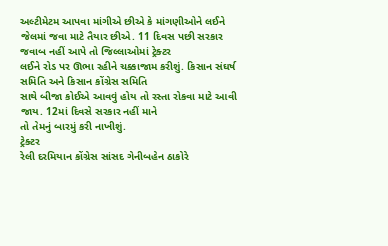અલ્ટીમેટમ આપવા માંગીએ છીએ કે માંગણીઓને લઈને
જેલમાં જવા માટે તૈયાર છીએ. 11 દિવસ પછી સરકાર જવાબ નહીં આપે તો જિલ્લાઓમાં ટ્રેક્ટર
લઈને રોડ પર ઊભા રહીને ચક્કાજામ કરીશું. કિસાન સંઘર્ષ સમિતિ અને કિસાન કોંગ્રેસ સમિતિ
સાથે બીજા કોઈએ આવવું હોય તો રસ્તા રોકવા માટે આવી જાય. 12માં દિવસે સરકાર નહીં માને
તો તેમનું બારમું કરી નાખીશું.
ટ્રેક્ટર
રેલી દરમિયાન કોંગ્રેસ સાંસદ ગેનીબહેન ઠાકોરે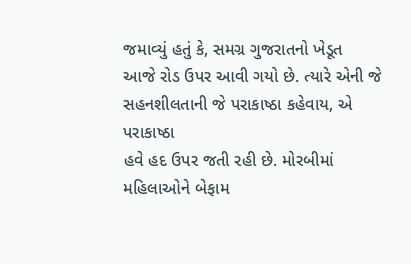જમાવ્યું હતું કે, સમગ્ર ગુજરાતનો ખેડૂત
આજે રોડ ઉપર આવી ગયો છે. ત્યારે એની જે સહનશીલતાની જે પરાકાષ્ઠા કહેવાય, એ પરાકાષ્ઠા
હવે હદ ઉપર જતી રહી છે. મોરબીમાં મહિલાઓને બેફામ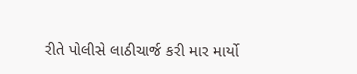રીતે પોલીસે લાઠીચાર્જ કરી માર માર્યો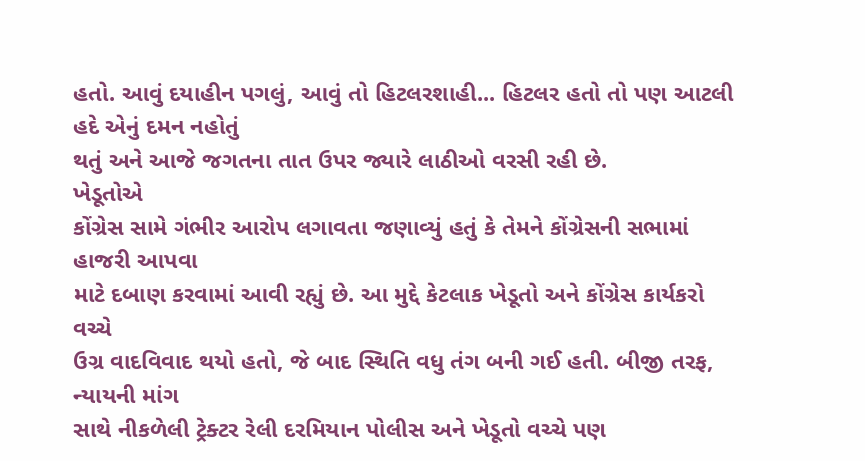હતો. આવું દયાહીન પગલું, આવું તો હિટલરશાહી... હિટલર હતો તો પણ આટલી હદે એનું દમન નહોતું
થતું અને આજે જગતના તાત ઉપર જ્યારે લાઠીઓ વરસી રહી છે.
ખેડૂતોએ
કોંગ્રેસ સામે ગંભીર આરોપ લગાવતા જણાવ્યું હતું કે તેમને કોંગ્રેસની સભામાં હાજરી આપવા
માટે દબાણ કરવામાં આવી રહ્યું છે. આ મુદ્દે કેટલાક ખેડૂતો અને કોંગ્રેસ કાર્યકરો વચ્ચે
ઉગ્ર વાદવિવાદ થયો હતો, જે બાદ સ્થિતિ વધુ તંગ બની ગઈ હતી. બીજી તરફ, ન્યાયની માંગ
સાથે નીકળેલી ટ્રેક્ટર રેલી દરમિયાન પોલીસ અને ખેડૂતો વચ્ચે પણ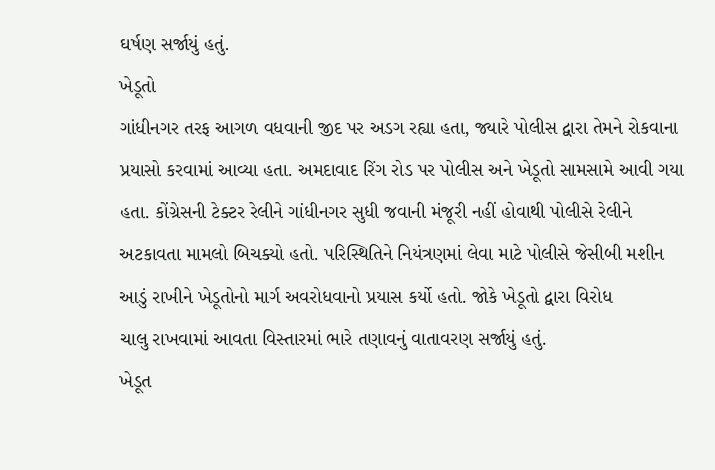ઘર્ષણ સર્જાયું હતું.
ખેડૂતો
ગાંધીનગર તરફ આગળ વધવાની જીદ પર અડગ રહ્યા હતા, જ્યારે પોલીસ દ્વારા તેમને રોકવાના
પ્રયાસો કરવામાં આવ્યા હતા. અમદાવાદ રિંગ રોડ પર પોલીસ અને ખેડૂતો સામસામે આવી ગયા
હતા. કોંગ્રેસની ટેક્ટર રેલીને ગાંધીનગર સુધી જવાની મંજૂરી નહીં હોવાથી પોલીસે રેલીને
અટકાવતા મામલો બિચક્યો હતો. પરિસ્થિતિને નિયંત્રણમાં લેવા માટે પોલીસે જેસીબી મશીન
આડું રાખીને ખેડૂતોનો માર્ગ અવરોધવાનો પ્રયાસ કર્યો હતો. જોકે ખેડૂતો દ્વારા વિરોધ
ચાલુ રાખવામાં આવતા વિસ્તારમાં ભારે તણાવનું વાતાવરણ સર્જાયું હતું.
ખેડૂત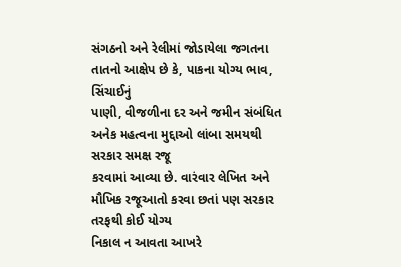સંગઠનો અને રેલીમાં જોડાયેલા જગતના તાતનો આક્ષેપ છે કે, પાકના યોગ્ય ભાવ, સિંચાઈનું
પાણી, વીજળીના દર અને જમીન સંબંધિત અનેક મહત્વના મુદ્દાઓ લાંબા સમયથી સરકાર સમક્ષ રજૂ
કરવામાં આવ્યા છે. વારંવાર લેખિત અને મૌખિક રજૂઆતો કરવા છતાં પણ સરકાર તરફથી કોઈ યોગ્ય
નિકાલ ન આવતા આખરે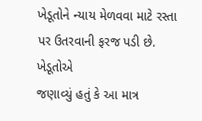ખેડૂતોને ન્યાય મેળવવા માટે રસ્તા પર ઉતરવાની ફરજ પડી છે.
ખેડૂતોએ
જણાવ્યું હતું કે આ માત્ર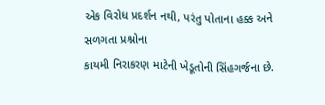એક વિરોધ પ્રદર્શન નથી, પરંતુ પોતાના હક્ક અને સળગતા પ્રશ્નોના
કાયમી નિરાકરણ માટેની ખેડૂતોની સિંહગર્જના છે.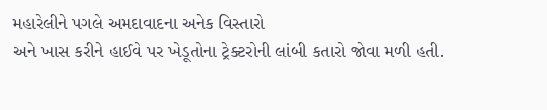મહારેલીને પગલે અમદાવાદના અનેક વિસ્તારો
અને ખાસ કરીને હાઈવે પર ખેડૂતોના ટ્રેક્ટરોની લાંબી કતારો જોવા મળી હતી.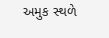અમુક સ્થળે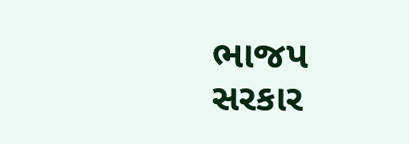ભાજપ સરકાર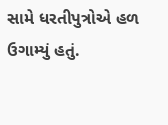સામે ધરતીપુત્રોએ હળ ઉગામ્યું હતું.